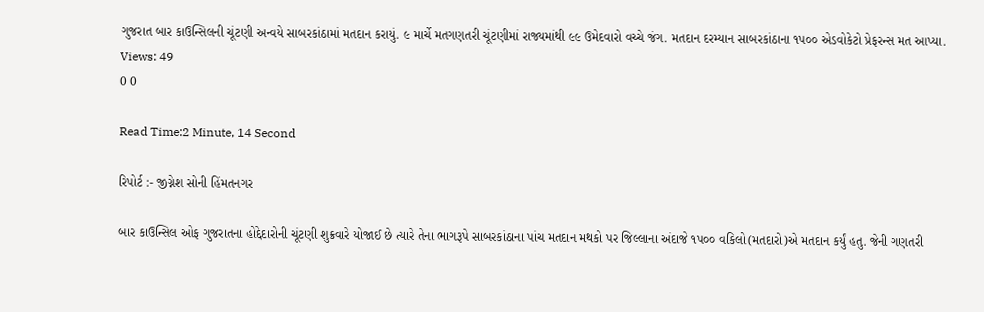ગુજરાત બાર કાઉન્સિલની ચૂંટણી અન્વયે સાબરકાંઠામાં મતદાન કરાયું. ૯ માર્ચે મતગણતરી ચૂંટણીમાં રાજ્યમાંથી ૯૯ ઉમેદવારો વચ્ચે જંગ. મતદાન દરમ્યાન સાબરકાંઠાના ૧પ૦૦ એડવોકેટો પ્રેફરન્સ મત આપ્યા.
Views: 49
0 0

Read Time:2 Minute, 14 Second

રિપોર્ટ :- જીગ્નેશ સોની હિંમતનગર

બાર કાઉન્સિલ ઓફ ગુજરાતના હોદ્દેદારોની ચૂંટણી શુક્રવારે યોજાઈ છે ત્યારે તેના ભાગરૂપે સાબરકાંઠાના પાંચ મતદાન મથકો પર જિલ્લાના અંદાજે ૧પ૦૦ વકિલો(મતદારો)એ મતદાન કર્યું હતુ. જેની ગણતરી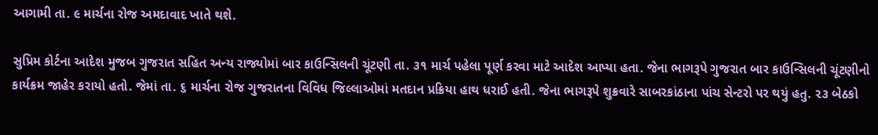આગામી તા. ૯ માર્ચના રોજ અમદાવાદ ખાતે થશે.

સુપ્રિમ કોર્ટના આદેશ મુજબ ગુજરાત સહિત અન્ય રાજ્યોમાં બાર કાઉન્સિલની ચૂંટણી તા. ૩૧ માર્ચ પહેલા પૂર્ણ કરવા માટે આદેશ આપ્યા હતા. જેના ભાગરૂપે ગુજરાત બાર કાઉન્સિલની ચૂંટણીનો કાર્યક્રમ જાહેર કરાયો હતો. જેમાં તા. ૬ માર્ચના રોજ ગુજરાતના વિવિધ જિલ્લાઓમાં મતદાન પ્રક્રિયા હાથ ધરાઈ હતી. જેના ભાગરૂપે શુક્રવારે સાબરકાંઠાના પાંચ સેન્ટરો પર થયું હતુ. ૨૩ બેઠકો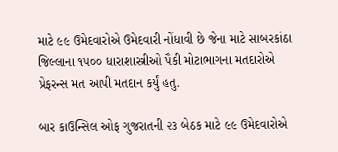માટે ૯૯ ઉમેદવારોએ ઉમેદવારી નોંધાવી છે જેના માટે સાબરકાંઠા જિલ્લાના ૧૫૦૦ ધારાશાસ્ત્રીઓ પૈકી મોટાભાગના મતદારોએ પ્રેફરન્સ મત આપી મતદાન કર્યું હતુ.

બાર કાઉન્સિલ ઓફ ગુજરાતની ૨૩ બેઠક માટે ૯૯ ઉમેદવારોએ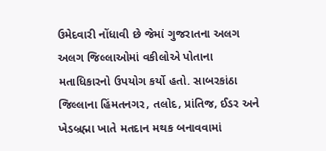ઉમેદવારી નોંધાવી છે જેમાં ગુજરાતના અલગ અલગ જિલ્લાઓમાં વકીલોએ પોતાના મતાધિકારનો ઉપયોગ કર્યો હતો. સાબરકાંઠા જિલ્લાના હિંમતનગર, તલોદ, પ્રાંતિજ, ઈડર અને ખેડબ્રહ્મા ખાતે મતદાન મથક બનાવવામાં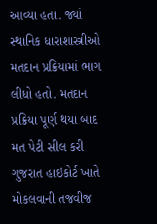આવ્યા હતા. જ્યાં સ્થાનિક ધારાશાસ્ત્રીઓ મતદાન પ્રક્રિયામાં ભાગ લીધો હતો. મતદાન પ્રક્રિયા પૂર્ણ થયા બાદ મત પેટી સીલ કરી ગુજરાત હાઇકોર્ટ ખાતે મોકલવાની તજવીજ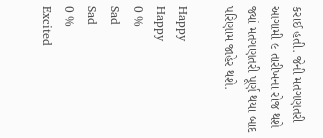કરાઈ હતી. જેની મતગણતરી આગામી ૯ તારીખના રોજ થશે જ્યાં મતગણતરી પૂર્ણ થયા બાદ પરિણામ જાહેર થશે.

Happy
Happy
0 %
Sad
Sad
0 %
Excited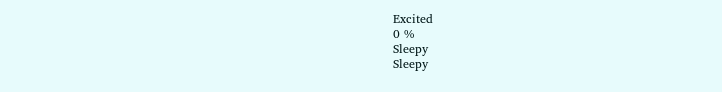Excited
0 %
Sleepy
Sleepy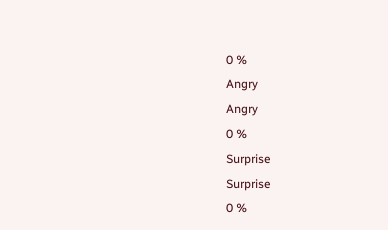0 %
Angry
Angry
0 %
Surprise
Surprise
0 %